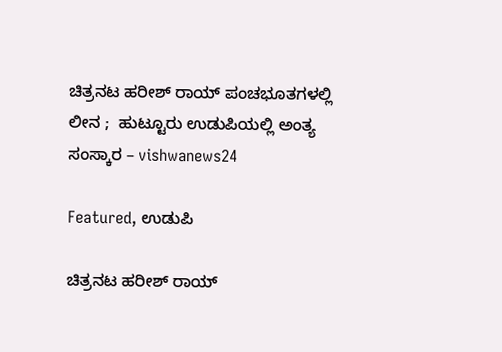ಚಿತ್ರನಟ ಹರೀಶ್ ರಾಯ್ ಪಂಚಭೂತಗಳಲ್ಲಿ ಲೀನ ;  ಹುಟ್ಟೂರು ಉಡುಪಿಯಲ್ಲಿ ಅಂತ್ಯ ಸಂಸ್ಕಾರ – vishwanews24

Featured, ಉಡುಪಿ

ಚಿತ್ರನಟ ಹರೀಶ್ ರಾಯ್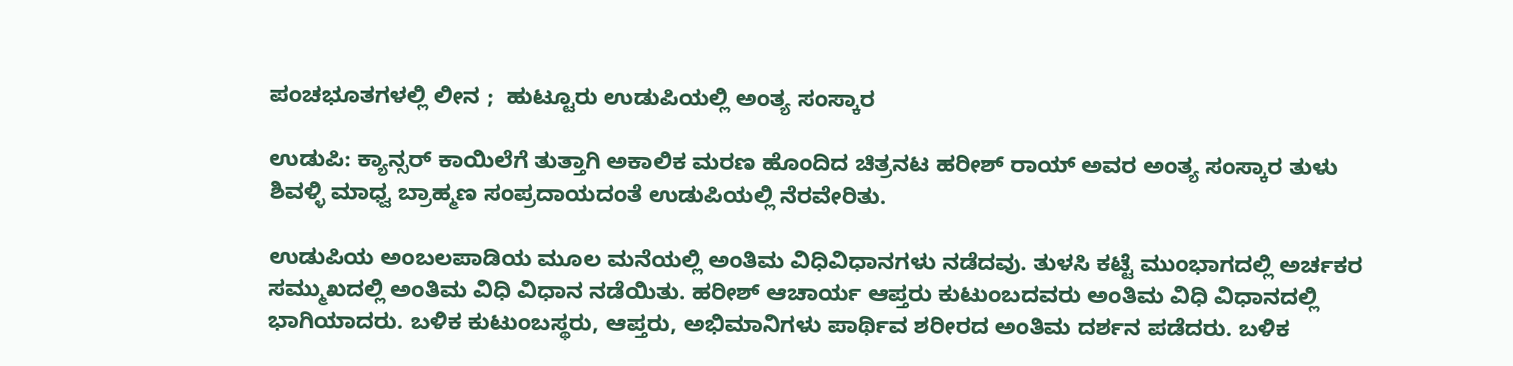ಪಂಚಭೂತಗಳಲ್ಲಿ ಲೀನ ;  ಹುಟ್ಟೂರು ಉಡುಪಿಯಲ್ಲಿ ಅಂತ್ಯ ಸಂಸ್ಕಾರ

ಉಡುಪಿ: ಕ್ಯಾನ್ಸರ್ ಕಾಯಿಲೆಗೆ ತುತ್ತಾಗಿ ಅಕಾಲಿಕ ಮರಣ ಹೊಂದಿದ ಚಿತ್ರನಟ ಹರೀಶ್ ರಾಯ್ ಅವರ ಅಂತ್ಯ ಸಂಸ್ಕಾರ ತುಳು ಶಿವಳ್ಳಿ ಮಾಧ್ವ ಬ್ರಾಹ್ಮಣ ಸಂಪ್ರದಾಯದಂತೆ ಉಡುಪಿಯಲ್ಲಿ ನೆರವೇರಿತು.

ಉಡುಪಿಯ ಅಂಬಲಪಾಡಿಯ ಮೂಲ ಮನೆಯಲ್ಲಿ ಅಂತಿಮ ವಿಧಿವಿಧಾನಗಳು ನಡೆದವು. ತುಳಸಿ ಕಟ್ಟೆ ಮುಂಭಾಗದಲ್ಲಿ ಅರ್ಚಕರ ಸಮ್ಮುಖದಲ್ಲಿ ಅಂತಿಮ ವಿಧಿ ವಿಧಾನ ನಡೆಯಿತು. ಹರೀಶ್ ಆಚಾರ್ಯ ಆಪ್ತರು ಕುಟುಂಬದವರು ಅಂತಿಮ ವಿಧಿ ವಿಧಾನದಲ್ಲಿ ಭಾಗಿಯಾದರು. ಬಳಿಕ ಕುಟುಂಬಸ್ಥರು, ಆಪ್ತರು, ಅಭಿಮಾನಿಗಳು ಪಾರ್ಥಿವ ಶರೀರದ ಅಂತಿಮ‌ ದರ್ಶನ ಪಡೆದರು. ಬಳಿಕ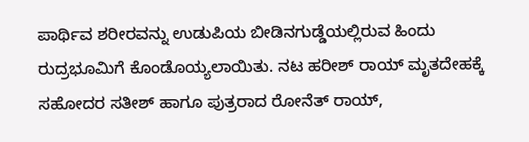ಪಾರ್ಥಿವ ಶರೀರವನ್ನು ಉಡುಪಿಯ ಬೀಡಿನಗುಡ್ಡೆಯಲ್ಲಿರುವ ಹಿಂದು ರುದ್ರಭೂಮಿಗೆ ಕೊಂಡೊಯ್ಯಲಾಯಿತು. ನಟ ಹರೀಶ್ ರಾಯ್ ಮೃತದೇಹಕ್ಕೆ ಸಹೋದರ ಸತೀಶ್ ಹಾಗೂ ಪುತ್ರರಾದ ರೋನೆತ್ ರಾಯ್,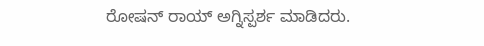ರೋಷನ್ ರಾಯ್ ಅಗ್ನಿಸ್ಪರ್ಶ ಮಾಡಿದರು.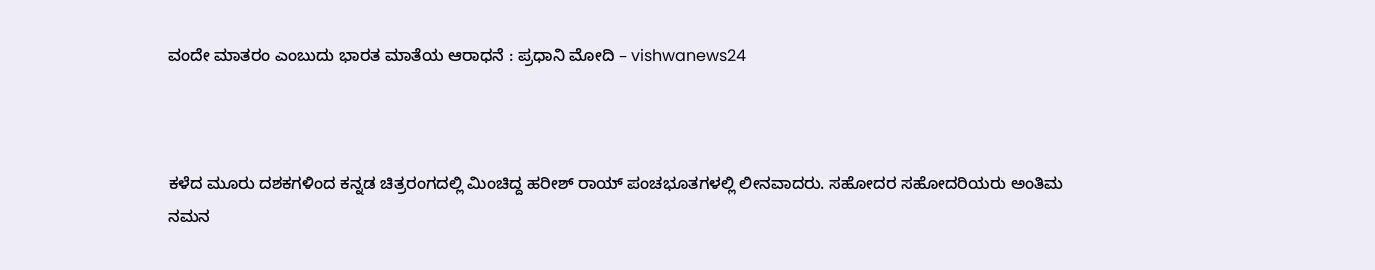ವಂದೇ ಮಾತರಂ ಎಂಬುದು ಭಾರತ ಮಾತೆಯ ಆರಾಧನೆ : ಪ್ರಧಾನಿ ಮೋದಿ – vishwanews24



ಕಳೆದ ಮೂರು ದಶಕಗಳಿಂದ ಕನ್ನಡ ಚಿತ್ರರಂಗದಲ್ಲಿ‌ ಮಿಂಚಿದ್ದ ಹರೀಶ್ ರಾಯ್ ಪಂಚಭೂತಗಳಲ್ಲಿ ಲೀನವಾದರು. ಸಹೋದರ ಸಹೋದರಿಯರು ಅಂತಿಮ ನಮನ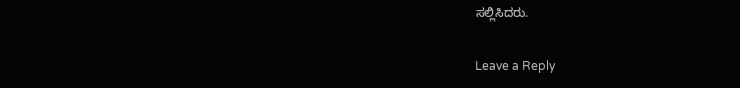ಸಲ್ಲಿಸಿದರು.

Leave a Reply